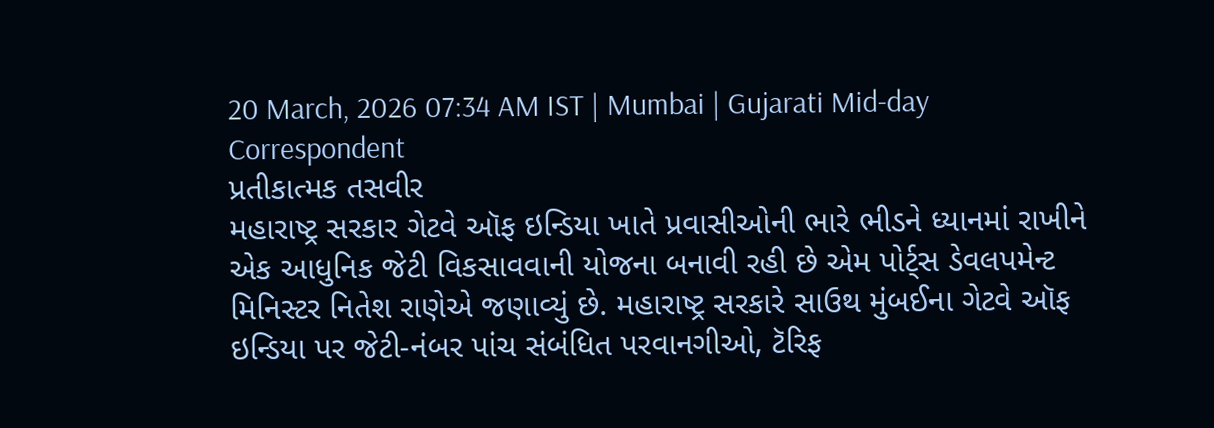20 March, 2026 07:34 AM IST | Mumbai | Gujarati Mid-day Correspondent
પ્રતીકાત્મક તસવીર
મહારાષ્ટ્ર સરકાર ગેટવે ઑફ ઇન્ડિયા ખાતે પ્રવાસીઓની ભારે ભીડને ધ્યાનમાં રાખીને એક આધુનિક જેટી વિકસાવવાની યોજના બનાવી રહી છે એમ પોર્ટ્સ ડેવલપમેન્ટ મિનિસ્ટર નિતેશ રાણેએ જણાવ્યું છે. મહારાષ્ટ્ર સરકારે સાઉથ મુંબઈના ગેટવે ઑફ ઇન્ડિયા પર જેટી-નંબર પાંચ સંબંધિત પરવાનગીઓ, ટૅરિફ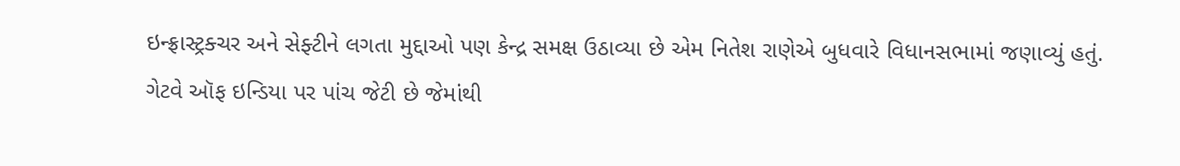ઇન્ફ્રાસ્ટ્રક્ચર અને સેફ્ટીને લગતા મુદ્દાઓ પણ કેન્દ્ર સમક્ષ ઉઠાવ્યા છે એમ નિતેશ રાણેએ બુધવારે વિધાનસભામાં જણાવ્યું હતું.
ગેટવે ઑફ ઇન્ડિયા પર પાંચ જેટી છે જેમાંથી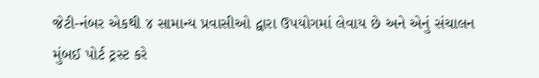જેટી-નંબર એકથી ૪ સામાન્ય પ્રવાસીઓ દ્વારા ઉપયોગમાં લેવાય છે અને એનું સંચાલન મુંબઈ પોર્ટ ટ્રસ્ટ કરે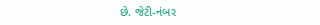છે. જેટી-નંબર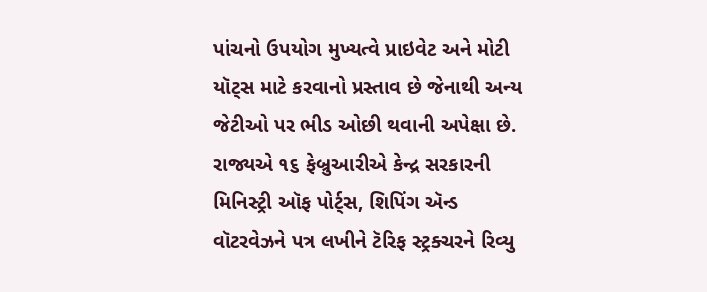પાંચનો ઉપયોગ મુખ્યત્વે પ્રાઇવેટ અને મોટી યૉટ્સ માટે કરવાનો પ્રસ્તાવ છે જેનાથી અન્ય જેટીઓ પર ભીડ ઓછી થવાની અપેક્ષા છે. રાજ્યએ ૧૬ ફેબ્રુઆરીએ કેન્દ્ર સરકારની મિનિસ્ટ્રી ઑફ પોર્ટ્સ, શિપિંગ ઍન્ડ વૉટરવેઝને પત્ર લખીને ટૅરિફ સ્ટ્રક્ચરને રિવ્યુ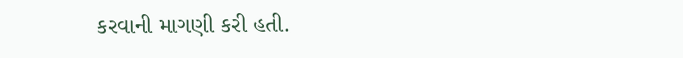કરવાની માગણી કરી હતી.